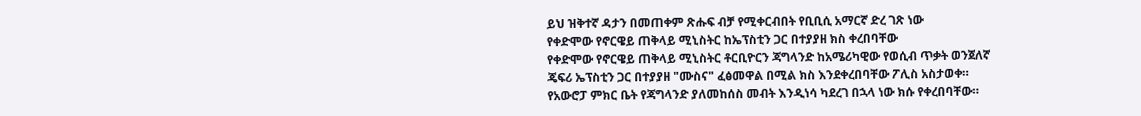ይህ ዝቅተኛ ዳታን በመጠቀም ጽሑፍ ብቻ የሚቀርብበት የቢቢሲ አማርኛ ድረ ገጽ ነው
የቀድሞው የኖርዌይ ጠቅላይ ሚኒስትር ከኤፕስቲን ጋር በተያያዘ ክስ ቀረበባቸው
የቀድሞው የኖርዌይ ጠቅላይ ሚኒስትር ቶርቢዮርን ጃግላንድ ከአሜሪካዊው የወሲብ ጥቃት ወንጀለኛ ጄፍሪ ኤፕስቲን ጋር በተያያዘ "ሙስና" ፈፅመዋል በሚል ክስ እንደቀረበባቸው ፖሊስ አስታወቀ።
የአውሮፓ ምክር ቤት የጃግላንድ ያለመከሰስ መብት እንዲነሳ ካደረገ በኋላ ነው ክሱ የቀረበባቸው።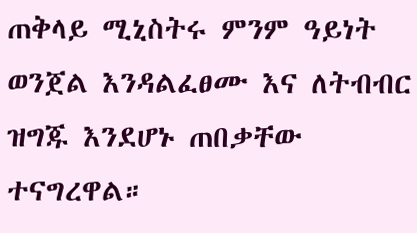ጠቅላይ ሚኒስትሩ ምንም ዓይነት ወንጀል እንዳልፈፀሙ እና ለትብብር ዝግጁ እንደሆኑ ጠበቃቸው ተናግረዋል።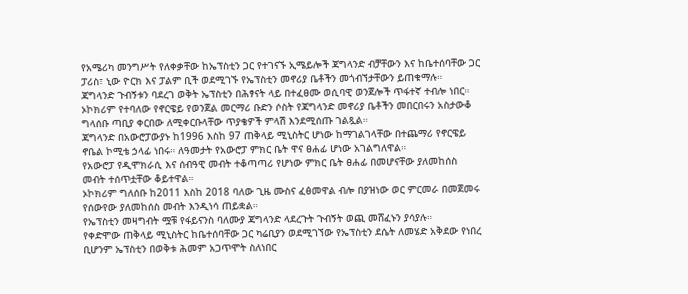የአሜሪካ መንግሥት የለቀቃቸው ከኤፕስቲን ጋር የተገናኙ ኢሜይሎች ጃግላንድ ብቻቸውን እና ከቤተሰባቸው ጋር ፓሪስ፣ ኒው ዮርክ እና ፓልም ቢች ወደሚገኙ የኤፕስቲን መኖሪያ ቤቶችን መጎብኘታቸውን ይጠቁማሉ።
ጃግላንድ ጉብኝቱን ባደረገ ወቅት ኤፕስቲን በሕፃናት ላይ በተፈፀሙ ወሲባዊ ወንጀሎች ጥፋተኛ ተብሎ ነበር።
ኦኮክሪም የተባለው የኖርዌይ የወንጀል መርማሪ ቡድን ሶስት የጃግላንድ መኖሪያ ቤቶችን መበርበሩን አስታውቆ ግላሰቡ ጣቢያ ቀርበው ለሚቀርቡላቸው ጥያቄዎች ምላሽ እንደሚሰጡ ገልጿል።
ጃግላንድ በአውሮፓውያኑ ከ1996 እስከ 97 ጠቅላይ ሚኒስትር ሆነው ከማገልገላቸው በተጨማሪ የኖርዌይ ኖቤል ኮሚቴ ኃላፊ ነበሩ። ለዓመታት የአውሮፓ ምክር ቤት ዋና ፀሐፊ ሆነው አገልግለዋል።
የአውሮፓ የዲሞክራሲ እና ሰብዓዊ መብት ተቆጣጣሪ የሆነው ምክር ቤት ፀሐፊ በመሆናቸው ያለመከሰስ መብት ተሰጥቷቸው ቆይተዋል።
ኦኮክሪም ግለሰቡ ከ2011 እስከ 2018 ባለው ጊዜ ሙስና ፈፅመዋል ብሎ በያዝነው ወር ምርመራ በመጀመሩ የሰውየው ያለመከሰስ መብት እንዲነሳ ጠይቋል።
የኤፕስቲን መዛግብት ሟቹ የፋይናንስ ባለሙያ ጃግላንድ ላደረጉት ጉብኝት ወጪ መሸፈኑን ያሳያሉ።
የቀድሞው ጠቅላይ ሚኒስትር ከቤተሰባቸው ጋር ካሬቢያን ወደሚገኘው የኤፕስቲን ደሴት ለመሄድ አቅደው የነበረ ቢሆንም ኤፕስቲን በወቅቱ ሕመም አጋጥሞት ስለነበር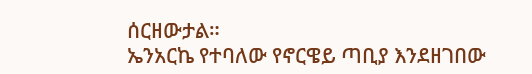ሰርዘውታል።
ኤንአርኬ የተባለው የኖርዌይ ጣቢያ እንደዘገበው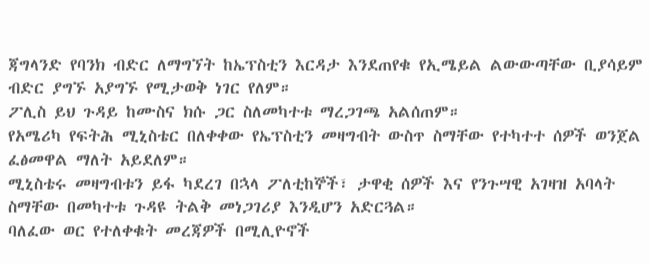ጃግላንድ የባንክ ብድር ለማግኘት ከኤፕስቲን እርዳታ እንደጠየቁ የኢሜይል ልውውጣቸው ቢያሳይም ብድር ያግኙ አያግኙ የሚታወቅ ነገር የለም።
ፖሊስ ይህ ጉዳይ ከሙስና ክሱ ጋር ስለመካተቱ ማረጋገጫ አልሰጠም።
የአሜሪካ የፍትሕ ሚኒስቴር በለቀቀው የኤፕስቲን መዛግብት ውስጥ ስማቸው የተካተተ ሰዎች ወንጀል ፈፅመዋል ማለት አይደለም።
ሚኒስቴሩ መዛግብቱን ይፋ ካደረገ በኋላ ፖለቲከኞች፣ ታዋቂ ሰዎች እና የንጉሣዊ አገዛዝ አባላት ስማቸው በመካተቱ ጉዳዩ ትልቅ መነጋገሪያ እንዲሆን አድርጓል።
ባለፈው ወር የተለቀቁት መረጃዎች በሚሊዮኖች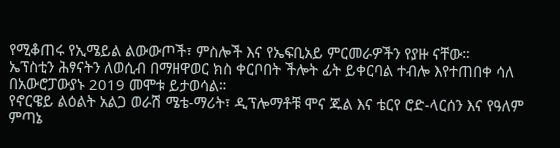የሚቆጠሩ የኢሜይል ልውውጦች፣ ምስሎች እና የኤፍቢአይ ምርመራዎችን የያዙ ናቸው።
ኤፕስቲን ሕፃናትን ለወሲብ በማዘዋወር ክስ ቀርቦበት ችሎት ፊት ይቀርባል ተብሎ እየተጠበቀ ሳለ በአውሮፓውያኑ 2019 መሞቱ ይታወሳል።
የኖርዌይ ልዕልት አልጋ ወራሽ ሜቴ-ማሪት፣ ዲፕሎማቶቹ ሞና ጁል እና ቴርየ ሮድ-ላርሰን እና የዓለም ምጣኔ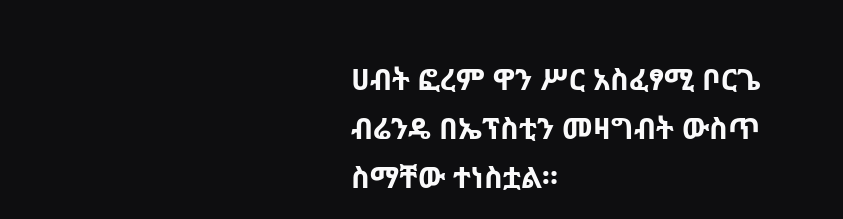ሀብት ፎረም ዋን ሥር አስፈፃሚ ቦርጌ ብሬንዴ በኤፕስቲን መዛግብት ውስጥ ስማቸው ተነስቷል።